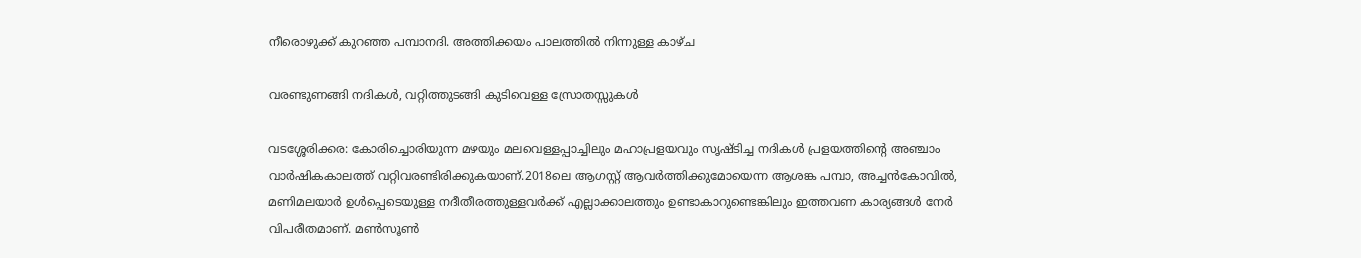നീരൊഴുക്ക് കുറഞ്ഞ പമ്പാനദി. അത്തിക്കയം പാലത്തിൽ നിന്നുള്ള കാഴ്ച

വരണ്ടുണങ്ങി നദികൾ, വറ്റിത്തുടങ്ങി കുടിവെള്ള സ്രോതസ്സുകൾ

വടശ്ശേരിക്കര: കോരിച്ചൊരിയുന്ന മഴയും മലവെള്ളപ്പാച്ചിലും മഹാപ്രളയവും സൃഷ്ടിച്ച നദികൾ പ്രളയത്തിന്‍റെ അഞ്ചാം വാർഷികകാലത്ത് വറ്റിവരണ്ടിരിക്കുകയാണ്.2018ലെ ആഗസ്റ്റ് ആവർത്തിക്കുമോയെന്ന ആശങ്ക പമ്പാ, അച്ചൻകോവിൽ, മണിമലയാർ ഉൾപ്പെടെയുള്ള നദീതീരത്തുള്ളവർക്ക് എല്ലാക്കാലത്തും ഉണ്ടാകാറുണ്ടെങ്കിലും ഇത്തവണ കാര്യങ്ങൾ നേർ വിപരീതമാണ്. മൺസൂൺ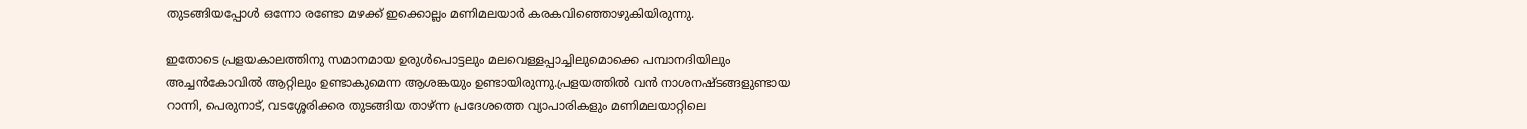തുടങ്ങിയപ്പോൾ ഒന്നോ രണ്ടോ മഴക്ക് ഇക്കൊല്ലം മണിമലയാർ കരകവിഞ്ഞൊഴുകിയിരുന്നു.

ഇതോടെ പ്രളയകാലത്തിനു സമാനമായ ഉരുൾപൊട്ടലും മലവെള്ളപ്പാച്ചിലുമൊക്കെ പമ്പാനദിയിലും അച്ചൻകോവിൽ ആറ്റിലും ഉണ്ടാകുമെന്ന ആശങ്കയും ഉണ്ടായിരുന്നു.പ്രളയത്തിൽ വൻ നാശനഷ്ടങ്ങളുണ്ടായ റാന്നി, പെരുനാട്, വടശ്ശേരിക്കര തുടങ്ങിയ താഴ്‌ന്ന പ്രദേശത്തെ വ്യാപാരികളും മണിമലയാറ്റിലെ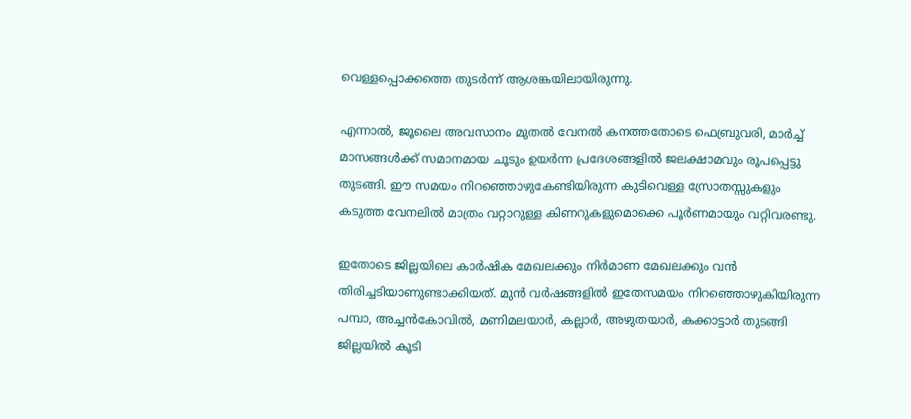വെള്ളപ്പൊക്കത്തെ തുടർന്ന് ആശങ്കയിലായിരുന്നു.

എന്നാൽ, ജൂലൈ അവസാനം മുതൽ വേനൽ കനത്തതോടെ ഫെബ്രുവരി, മാർച്ച് മാസങ്ങൾക്ക് സമാനമായ ചൂടും ഉയർന്ന പ്രദേശങ്ങളിൽ ജലക്ഷാമവും രൂപപ്പെട്ടു തുടങ്ങി. ഈ സമയം നിറഞ്ഞൊഴുകേണ്ടിയിരുന്ന കുടിവെള്ള സ്രോതസ്സുകളും കടുത്ത വേനലിൽ മാത്രം വറ്റാറുള്ള കിണറുകളുമൊക്കെ പൂർണമായും വറ്റിവരണ്ടു.

ഇതോടെ ജില്ലയിലെ കാർഷിക മേഖലക്കും നിർമാണ മേഖലക്കും വൻ തിരിച്ചടിയാണുണ്ടാക്കിയത്. മുൻ വർഷങ്ങളിൽ ഇതേസമയം നിറഞ്ഞൊഴുകിയിരുന്ന പമ്പാ, അച്ചൻകോവിൽ, മണിമലയാർ, കല്ലാർ, അഴുതയാർ, കക്കാട്ടാർ തുടങ്ങി ജില്ലയിൽ കൂടി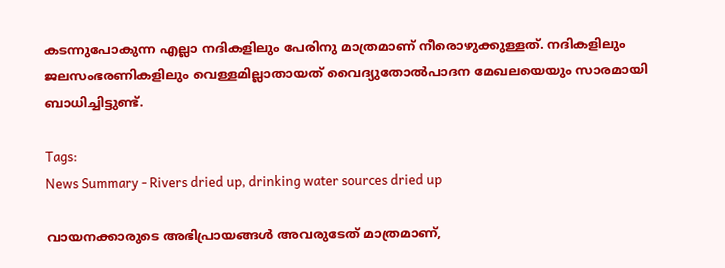കടന്നുപോകുന്ന എല്ലാ നദികളിലും പേരിനു മാത്രമാണ് നീരൊഴുക്കുള്ളത്. നദികളിലും ജലസംഭരണികളിലും വെള്ളമില്ലാതായത് വൈദ്യുതോൽപാദന മേഖലയെയും സാരമായി ബാധിച്ചിട്ടുണ്ട്.

Tags:
News Summary - Rivers dried up, drinking water sources dried up

വായനക്കാരുടെ അഭിപ്രായങ്ങള്‍ അവരുടേത് മാത്രമാണ്,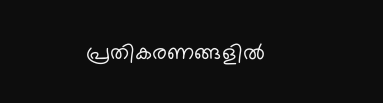പ്രതികരണങ്ങളിൽ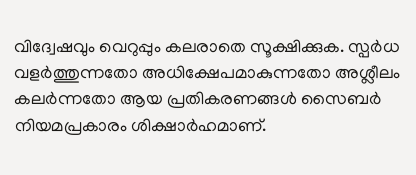വിദ്വേഷവും വെറുപ്പും കലരാതെ സൂക്ഷിക്കുക. സ്പർധ വളർത്തുന്നതോ അധിക്ഷേപമാകുന്നതോ അശ്ലീലം കലർന്നതോ ആയ പ്രതികരണങ്ങൾ സൈബർ നിയമപ്രകാരം ശിക്ഷാർഹമാണ്.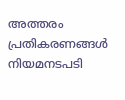അത്തരം പ്രതികരണങ്ങൾ നിയമനടപടി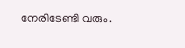നേരിടേണ്ടി വരും.